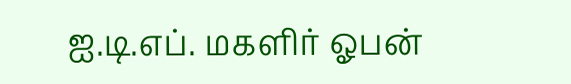ஐ.டி.எப். மகளிர் ஓபன்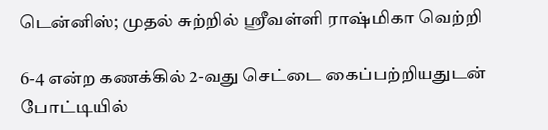டென்னிஸ்; முதல் சுற்றில் ஸ்ரீவள்ளி ராஷ்மிகா வெற்றி

6-4 என்ற கணக்கில் 2-வது செட்டை கைப்பற்றியதுடன் போட்டியில்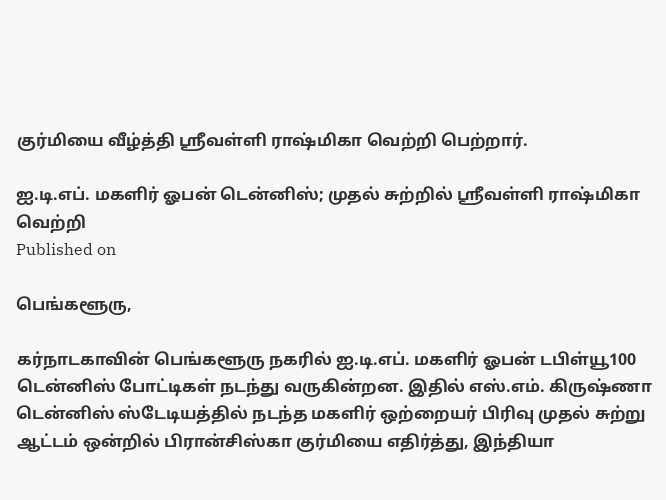குர்மியை வீழ்த்தி ஸ்ரீவள்ளி ராஷ்மிகா வெற்றி பெற்றார்.

ஐ.டி.எப். மகளிர் ஓபன் டென்னிஸ்; முதல் சுற்றில் ஸ்ரீவள்ளி ராஷ்மிகா வெற்றி
Published on

பெங்களூரு,

கர்நாடகாவின் பெங்களூரு நகரில் ஐ.டி.எப். மகளிர் ஓபன் டபிள்யூ100 டென்னிஸ் போட்டிகள் நடந்து வருகின்றன. இதில் எஸ்.எம். கிருஷ்ணா டென்னிஸ் ஸ்டேடியத்தில் நடந்த மகளிர் ஒற்றையர் பிரிவு முதல் சுற்று ஆட்டம் ஒன்றில் பிரான்சிஸ்கா குர்மியை எதிர்த்து, இந்தியா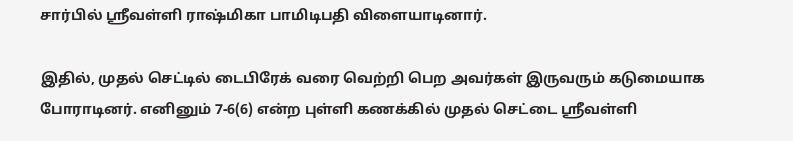சார்பில் ஸ்ரீவள்ளி ராஷ்மிகா பாமிடிபதி விளையாடினார்.

இதில், முதல் செட்டில் டைபிரேக் வரை வெற்றி பெற அவர்கள் இருவரும் கடுமையாக போராடினர். எனினும் 7-6(6) என்ற புள்ளி கணக்கில் முதல் செட்டை ஸ்ரீவள்ளி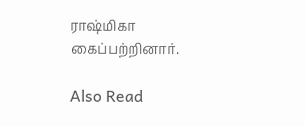ராஷ்மிகா கைப்பற்றினார்.

Also Read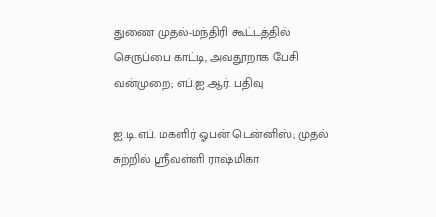துணை முதல்-மந்திரி கூட்டத்தில் செருப்பை காட்டி, அவதூறாக பேசி வன்முறை; எப்.ஐ.ஆர். பதிவு

ஐ.டி.எப். மகளிர் ஓபன் டென்னிஸ்; முதல் சுற்றில் ஸ்ரீவள்ளி ராஷ்மிகா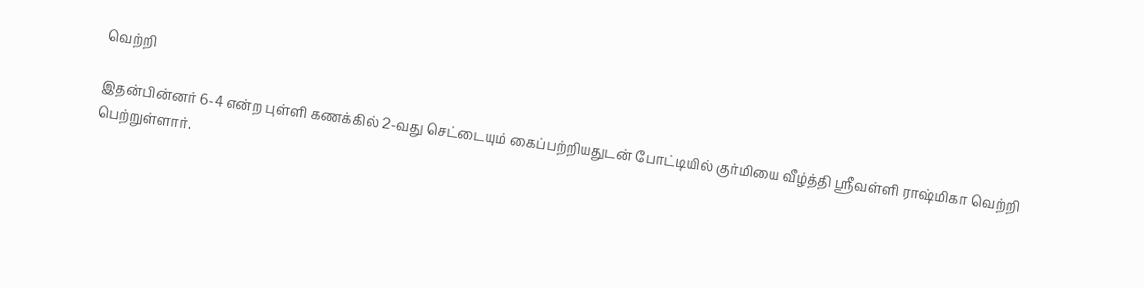வெற்றி

இதன்பின்னர் 6-4 என்ற புள்ளி கணக்கில் 2-வது செட்டையும் கைப்பற்றியதுடன் போட்டியில் குர்மியை வீழ்த்தி ஸ்ரீவள்ளி ராஷ்மிகா வெற்றி பெற்றுள்ளார்.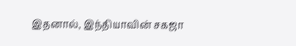இதனால், இந்தியாவின் சகஜா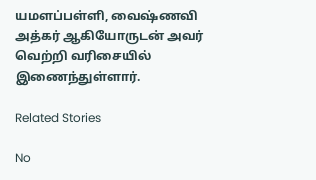யமளப்பள்ளி, வைஷ்ணவி அத்கர் ஆகியோருடன் அவர் வெற்றி வரிசையில் இணைந்துள்ளார்.

Related Stories

No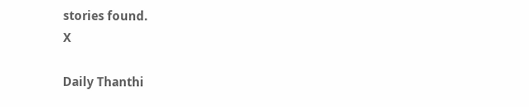stories found.
X

Daily Thanthi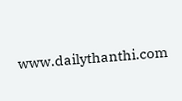www.dailythanthi.com